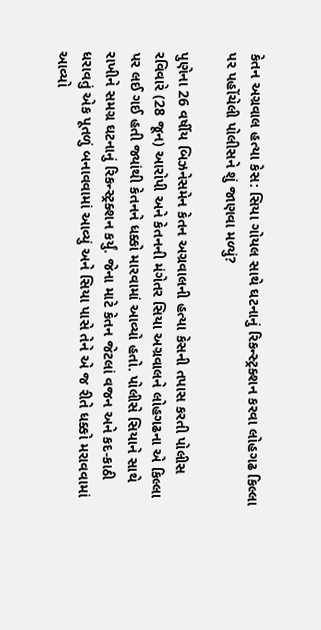કેતન અગ્રવાલ હત્યા કેસ: સિયા ગોયલ સાથે ઘટનાનું રિકન્સ્ટ્રક્શન કરવા લોહગઢ કિલ્લા પર પહોંચેલી પોલીસને શું જાણવા મળ્યું?

પુણેના 26 વર્ષીય બિઝનેસમેન કેતન અગ્રવાલની હત્યા કેસની તપાસ કરતી પોલીસ રવિવારે (28 જૂન) આરોપી અને કેતનની મંગેતર સિયા અગ્રવાલને લોહગઢના એ કિલ્લા પર લઈ ગઈ હતી જ્યાંથી કેતનને ધક્કો મારવામાં આવ્યો હતો. પોલીસે સિયાને સાથે રાખીને સમગ્ર ઘટનાનું રિકન્સ્ટ્રક્શન કર્યું. જેના માટે કેતન જેટલાં વજન અને કદ-કાઠી ધરાવતું એક પૂતળું બનાવવામાં આવ્યું અને સિયા પાસે તેને એ જ રીતે ધક્કો મરાવવામાં આવ્યો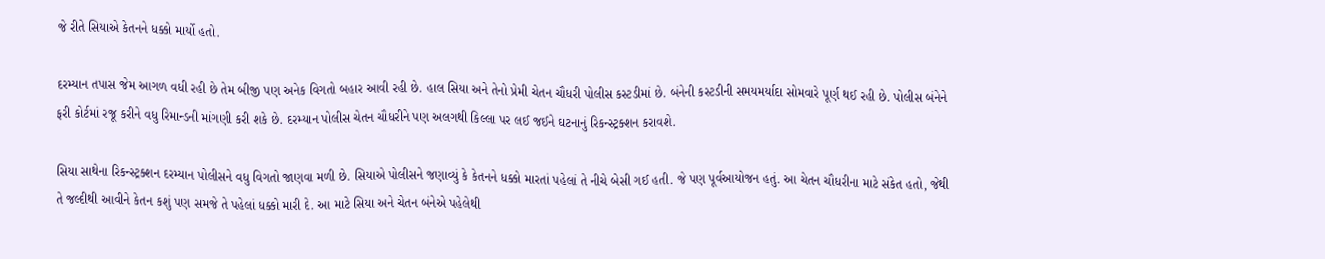જે રીતે સિયાએ કેતનને ધક્કો માર્યો હતો.

દરમ્યાન તપાસ જેમ આગળ વધી રહી છે તેમ બીજી પણ અનેક વિગતો બહાર આવી રહી છે. હાલ સિયા અને તેનો પ્રેમી ચેતન ચૌધરી પોલીસ કસ્ટડીમાં છે. બંનેની કસ્ટડીની સમયમર્યાદા સોમવારે પૂર્ણ થઈ રહી છે. પોલીસ બંનેને ફરી કોર્ટમાં રજૂ કરીને વધુ રિમાન્ડની માંગણી કરી શકે છે. દરમ્યાન પોલીસ ચેતન ચૌધરીને પણ અલગથી કિલ્લા પર લઈ જઈને ઘટનાનું રિકન્સ્ટ્રક્શન કરાવશે.

સિયા સાથેના રિકન્સ્ટ્રક્શન દરમ્યાન પોલીસને વધુ વિગતો જાણવા મળી છે. સિયાએ પોલીસને જણાવ્યું કે કેતનને ધક્કો મારતાં પહેલાં તે નીચે બેસી ગઈ હતી. જે પણ પૂર્વઆયોજન હતું. આ ચેતન ચૌધરીના માટે સંકેત હતો, જેથી તે જલ્દીથી આવીને કેતન કશું પણ સમજે તે પહેલાં ધક્કો મારી દે. આ માટે સિયા અને ચેતન બંનેએ પહેલેથી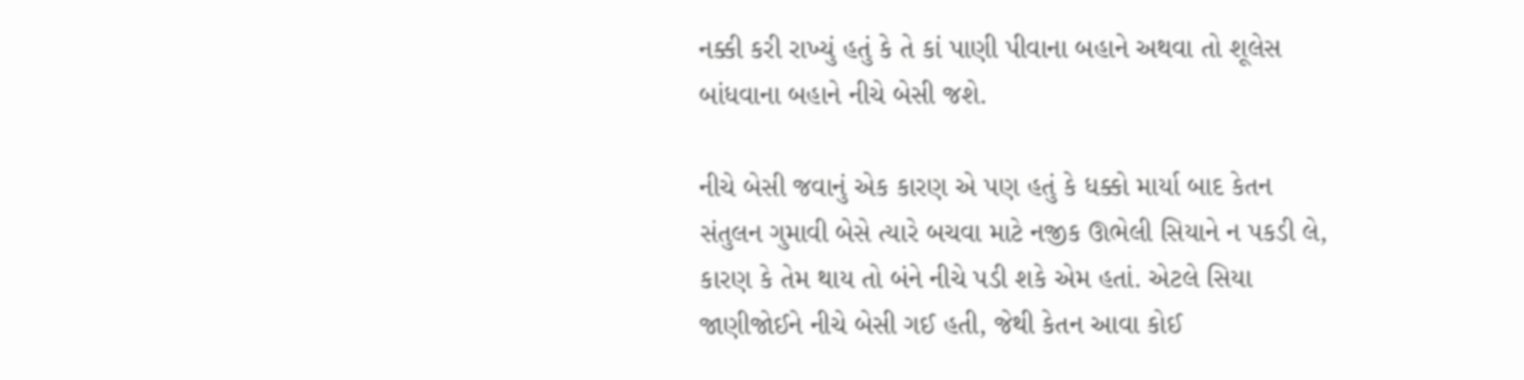નક્કી કરી રાખ્યું હતું કે તે કાં પાણી પીવાના બહાને અથવા તો શૂલેસ બાંધવાના બહાને નીચે બેસી જશે.

નીચે બેસી જવાનું એક કારણ એ પણ હતું કે ધક્કો માર્યા બાદ કેતન સંતુલન ગુમાવી બેસે ત્યારે બચવા માટે નજીક ઊભેલી સિયાને ન પકડી લે, કારણ કે તેમ થાય તો બંને નીચે પડી શકે એમ હતાં. એટલે સિયા જાણીજોઈને નીચે બેસી ગઈ હતી, જેથી કેતન આવા કોઈ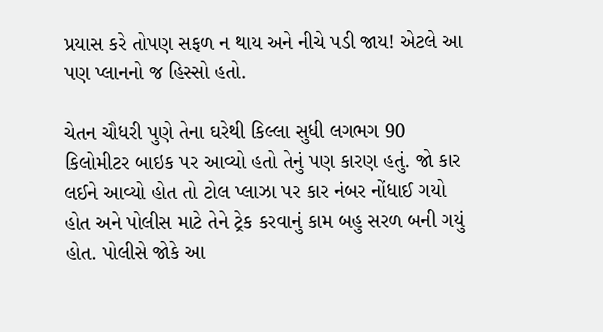પ્રયાસ કરે તોપણ સફળ ન થાય અને નીચે પડી જાય! એટલે આ પણ પ્લાનનો જ હિસ્સો હતો.

ચેતન ચૌધરી પુણે તેના ઘરેથી કિલ્લા સુધી લગભગ 90 કિલોમીટર બાઇક પર આવ્યો હતો તેનું પણ કારણ હતું. જો કાર લઈને આવ્યો હોત તો ટોલ પ્લાઝા પર કાર નંબર નોંધાઈ ગયો હોત અને પોલીસ માટે તેને ટ્રેક કરવાનું કામ બહુ સરળ બની ગયું હોત. પોલીસે જોકે આ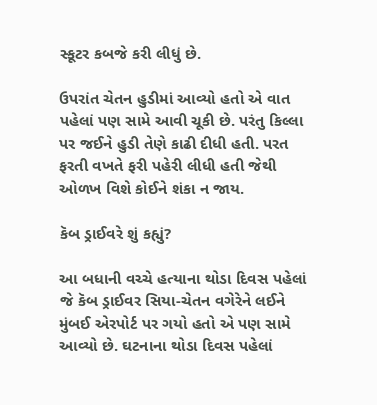સ્કૂટર કબજે કરી લીધું છે.

ઉપરાંત ચેતન હુડીમાં આવ્યો હતો એ વાત પહેલાં પણ સામે આવી ચૂકી છે. પરંતુ કિલ્લા પર જઈને હુડી તેણે કાઢી દીધી હતી. પરત ફરતી વખતે ફરી પહેરી લીધી હતી જેથી ઓળખ વિશે કોઈને શંકા ન જાય.

કૅબ ડ્રાઈવરે શું કહ્યું?

આ બધાની વચ્ચે હત્યાના થોડા દિવસ પહેલાં જે કૅબ ડ્રાઈવર સિયા-ચેતન વગેરેને લઈને મુંબઈ એરપોર્ટ પર ગયો હતો એ પણ સામે આવ્યો છે. ઘટનાના થોડા દિવસ પહેલાં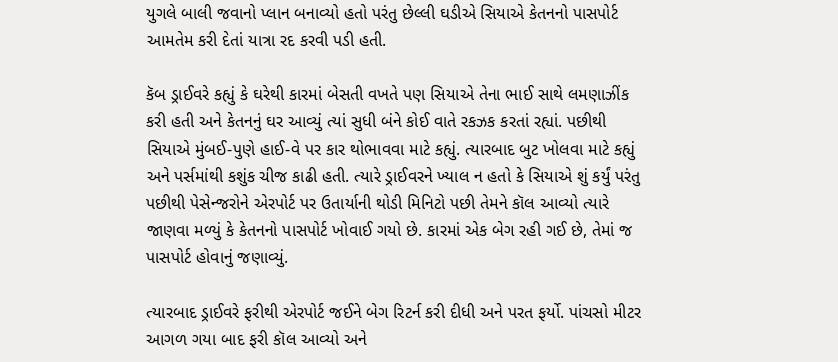યુગલે બાલી જવાનો પ્લાન બનાવ્યો હતો પરંતુ છેલ્લી ઘડીએ સિયાએ કેતનનો પાસપોર્ટ આમતેમ કરી દેતાં યાત્રા રદ કરવી પડી હતી.

કૅબ ડ્રાઈવરે કહ્યું કે ઘરેથી કારમાં બેસતી વખતે પણ સિયાએ તેના ભાઈ સાથે લમણાઝીંક કરી હતી અને કેતનનું ઘર આવ્યું ત્યાં સુધી બંને કોઈ વાતે રકઝક કરતાં રહ્યાં. પછીથી સિયાએ મુંબઈ-પુણે હાઈ-વે પર કાર થોભાવવા માટે કહ્યું. ત્યારબાદ બુટ ખોલવા માટે કહ્યું અને પર્સમાંથી કશુંક ચીજ કાઢી હતી. ત્યારે ડ્રાઈવરને ખ્યાલ ન હતો કે સિયાએ શું કર્યું પરંતુ પછીથી પેસેન્જરોને એરપોર્ટ પર ઉતાર્યાની થોડી મિનિટો પછી તેમને કૉલ આવ્યો ત્યારે જાણવા મળ્યું કે કેતનનો પાસપોર્ટ ખોવાઈ ગયો છે. કારમાં એક બેગ રહી ગઈ છે, તેમાં જ પાસપોર્ટ હોવાનું જણાવ્યું.

ત્યારબાદ ડ્રાઈવરે ફરીથી એરપોર્ટ જઈને બેગ રિટર્ન કરી દીધી અને પરત ફર્યો. પાંચસો મીટર આગળ ગયા બાદ ફરી કૉલ આવ્યો અને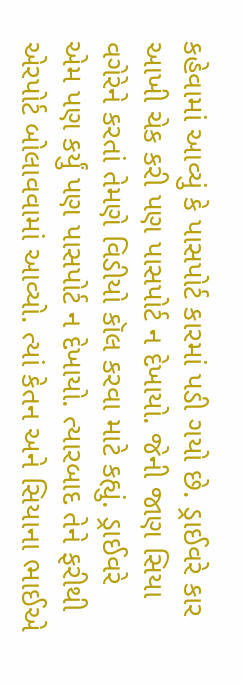કહેવામાં આવ્યું કે પાસપોર્ટ કારમાં પડી ગયો છે. ડ્રાઈવરે કાર આખી ચેક કરી પણ પાસપોર્ટ ન દેખાયો. જેની જાણ સિયા વગેરેને કરતાં તેમણે વિડીયો કૉલ કરવા માટે કહ્યું. ડ્રાઈવરે એમ પણ કર્યું પણ પાસપોર્ટ ન દેખાયો. ત્યારબાદ તેને ફરીથી એરપોર્ટ બોલાવવામાં આવ્યો. ત્યાં કેતન અને સિયાના ભાઈએ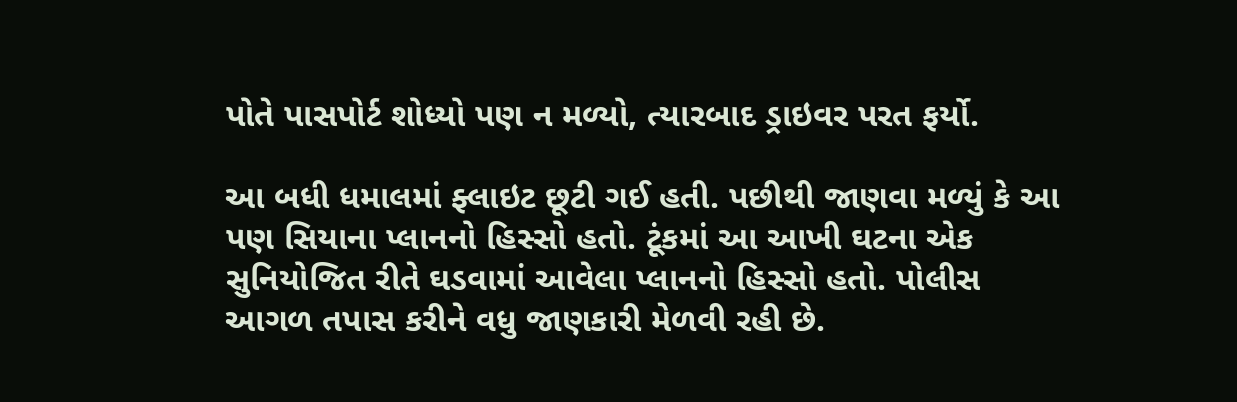પોતે પાસપોર્ટ શોધ્યો પણ ન મળ્યો, ત્યારબાદ ડ્રાઇવર પરત ફર્યો.

આ બધી ધમાલમાં ફ્લાઇટ છૂટી ગઈ હતી. પછીથી જાણવા મળ્યું કે આ પણ સિયાના પ્લાનનો હિસ્સો હતો. ટૂંકમાં આ આખી ઘટના એક સુનિયોજિત રીતે ઘડવામાં આવેલા પ્લાનનો હિસ્સો હતો. પોલીસ આગળ તપાસ કરીને વધુ જાણકારી મેળવી રહી છે.